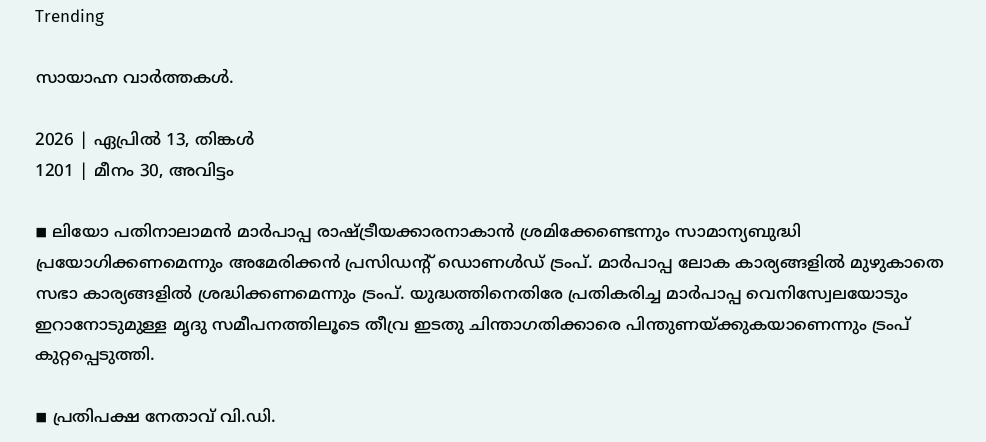Trending

സായാഹ്ന വാര്‍ത്തകള്‍.

2026 | ഏപ്രില്‍ 13, തിങ്കള്‍
1201 | മീനം 30, അവിട്ടം

◾ ലിയോ പതിനാലാമന്‍ മാര്‍പാപ്പ രാഷ്ട്രീയക്കാരനാകാന്‍ ശ്രമിക്കേണ്ടെന്നും സാമാന്യബുദ്ധി പ്രയോഗിക്കണമെന്നും അമേരിക്കന്‍ പ്രസിഡന്റ് ഡൊണള്‍ഡ് ട്രംപ്. മാര്‍പാപ്പ ലോക കാര്യങ്ങളില്‍ മുഴുകാതെ സഭാ കാര്യങ്ങളില്‍ ശ്രദ്ധിക്കണമെന്നും ട്രംപ്. യുദ്ധത്തിനെതിരേ പ്രതികരിച്ച മാര്‍പാപ്പ വെനിസ്വേലയോടും ഇറാനോടുമുള്ള മൃദു സമീപനത്തിലൂടെ തീവ്ര ഇടതു ചിന്താഗതിക്കാരെ പിന്തുണയ്ക്കുകയാണെന്നും ട്രംപ് കുറ്റപ്പെടുത്തി.

◾ പ്രതിപക്ഷ നേതാവ് വി.ഡി.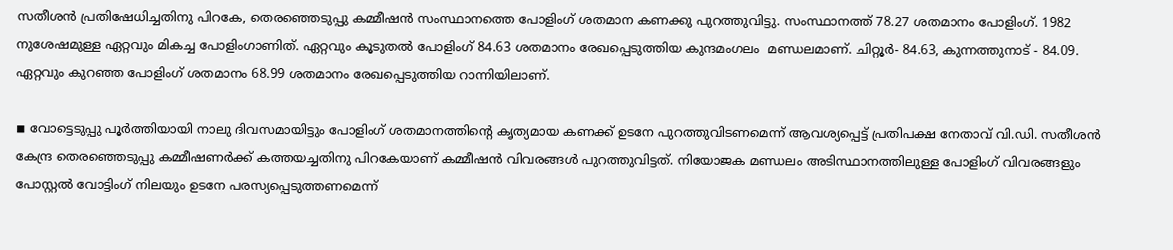സതീശന്‍ പ്രതിഷേധിച്ചതിനു പിറകേ, തെരഞ്ഞെടുപ്പു കമ്മീഷന്‍ സംസ്ഥാനത്തെ പോളിംഗ് ശതമാന കണക്കു പുറത്തുവിട്ടു. സംസ്ഥാനത്ത് 78.27 ശതമാനം പോളിംഗ്. 1982 നുശേഷമുള്ള ഏറ്റവും മികച്ച പോളിംഗാണിത്. ഏറ്റവും കൂടുതല്‍ പോളിംഗ് 84.63 ശതമാനം രേഖപ്പെടുത്തിയ കുന്ദമംഗലം  മണ്ഡലമാണ്. ചിറ്റൂര്‍- 84.63, കുന്നത്തുനാട് - 84.09. ഏറ്റവും കുറഞ്ഞ പോളിംഗ് ശതമാനം 68.99 ശതമാനം രേഖപ്പെടുത്തിയ റാന്നിയിലാണ്.

◾ വോട്ടെടുപ്പു പൂര്‍ത്തിയായി നാലു ദിവസമായിട്ടും പോളിംഗ് ശതമാനത്തിന്റെ കൃത്യമായ കണക്ക് ഉടനേ പുറത്തുവിടണമെന്ന് ആവശ്യപ്പെട്ട് പ്രതിപക്ഷ നേതാവ് വി.ഡി. സതീശന്‍ കേന്ദ്ര തെരഞ്ഞെടുപ്പു കമ്മീഷണര്‍ക്ക് കത്തയച്ചതിനു പിറകേയാണ് കമ്മീഷന്‍ വിവരങ്ങള്‍ പുറത്തുവിട്ടത്. നിയോജക മണ്ഡലം അടിസ്ഥാനത്തിലുള്ള പോളിംഗ് വിവരങ്ങളും പോസ്റ്റല്‍ വോട്ടിംഗ് നിലയും ഉടനേ പരസ്യപ്പെടുത്തണമെന്ന്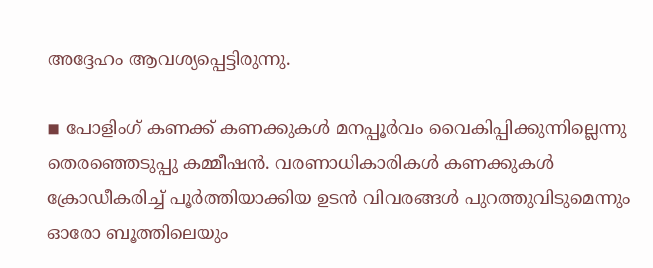അദ്ദേഹം ആവശ്യപ്പെട്ടിരുന്നു.

◾ പോളിംഗ് കണക്ക് കണക്കുകള്‍ മനപ്പൂര്‍വം വൈകിപ്പിക്കുന്നില്ലെന്നു തെരഞ്ഞെടുപ്പു കമ്മീഷന്‍. വരണാധികാരികള്‍ കണക്കുകള്‍ ക്രോഡീകരിച്ച് പൂര്‍ത്തിയാക്കിയ ഉടന്‍ വിവരങ്ങള്‍ പുറത്തുവിടുമെന്നും ഓരോ ബൂത്തിലെയും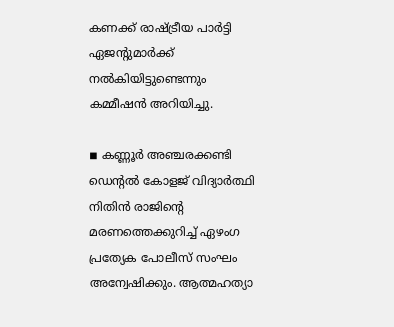കണക്ക് രാഷ്ട്രീയ പാര്‍ട്ടി ഏജന്റുമാര്‍ക്ക് നല്‍കിയിട്ടുണ്ടെന്നും കമ്മീഷന്‍ അറിയിച്ചു.

◾ കണ്ണൂര്‍ അഞ്ചരക്കണ്ടി ഡെന്റല്‍ കോളജ് വിദ്യാര്‍ത്ഥി നിതിന്‍ രാജിന്റെ മരണത്തെക്കുറിച്ച് ഏഴംഗ പ്രത്യേക പോലീസ് സംഘം അന്വേഷിക്കും. ആത്മഹത്യാ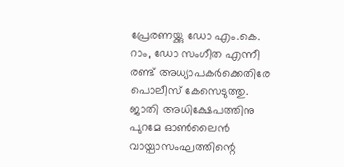പ്രേരണയ്ക്കു ഡോ എം.കെ. റാം, ഡോ സംഗീത എന്നീ രണ്ട് അധ്യാപകര്‍ക്കെതിരേ പൊലീസ് കേസെടുത്തു. ജാതി അധിക്ഷേപത്തിനു പുറമേ ഓണ്‍ലൈന്‍ വായ്പാസംഘത്തിന്റെ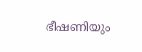ഭീഷണിയും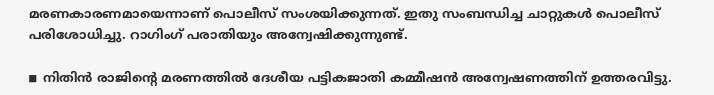മരണകാരണമായെന്നാണ് പൊലീസ് സംശയിക്കുന്നത്. ഇതു സംബന്ധിച്ച ചാറ്റുകള്‍ പൊലീസ് പരിശോധിച്ചു. റാഗിംഗ് പരാതിയും അന്വേഷിക്കുന്നുണ്ട്.

◾ നിതിന്‍ രാജിന്റെ മരണത്തില്‍ ദേശീയ പട്ടികജാതി കമ്മീഷന്‍ അന്വേഷണത്തിന് ഉത്തരവിട്ടു.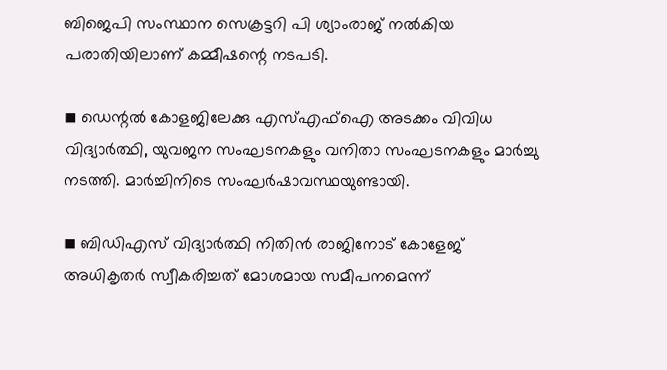ബിജെപി സംസ്ഥാന സെക്രട്ടറി പി ശ്യാംരാജ് നല്‍കിയ പരാതിയിലാണ് കമ്മീഷന്റെ നടപടി.

◾ ഡെന്റല്‍ കോളജിലേക്കു എസ്എഫ്ഐ അടക്കം വിവിധ വിദ്യാര്‍ത്ഥി, യുവജന സംഘടനകളും വനിതാ സംഘടനകളും മാര്‍ച്ചു നടത്തി. മാര്‍ച്ചിനിടെ സംഘര്‍ഷാവസ്ഥയുണ്ടായി.

◾ ബിഡിഎസ് വിദ്യാര്‍ത്ഥി നിതിന്‍ രാജിനോട് കോളേജ് അധികൃതര്‍ സ്വീകരിച്ചത് മോശമായ സമീപനമെന്ന്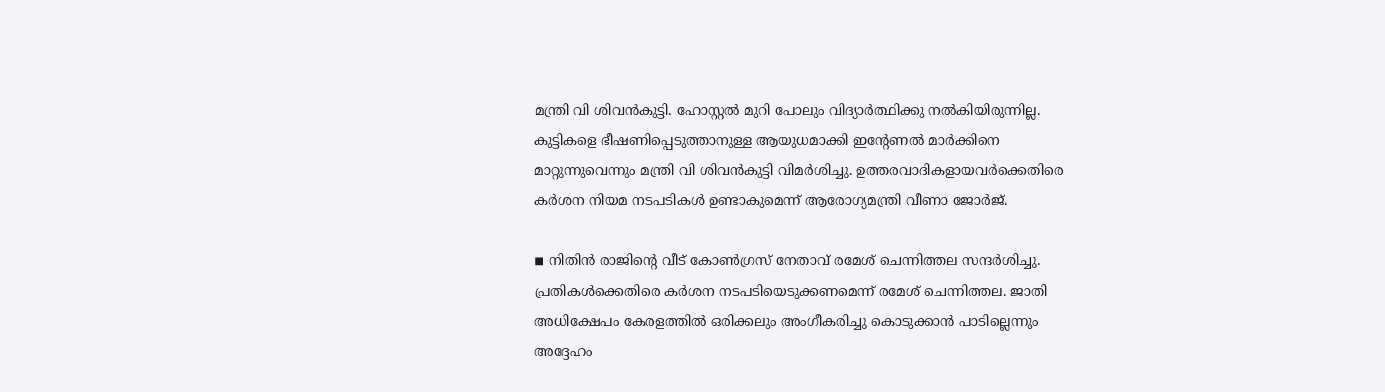മന്ത്രി വി ശിവന്‍കുട്ടി. ഹോസ്റ്റല്‍ മുറി പോലും വിദ്യാര്‍ത്ഥിക്കു നല്‍കിയിരുന്നില്ല. കുട്ടികളെ ഭീഷണിപ്പെടുത്താനുള്ള ആയുധമാക്കി ഇന്റേണല്‍ മാര്‍ക്കിനെ മാറ്റുന്നുവെന്നും മന്ത്രി വി ശിവന്‍കുട്ടി വിമര്‍ശിച്ചു. ഉത്തരവാദികളായവര്‍ക്കെതിരെ കര്‍ശന നിയമ നടപടികള്‍ ഉണ്ടാകുമെന്ന് ആരോഗ്യമന്ത്രി വീണാ ജോര്‍ജ്.

◾ നിതിന്‍ രാജിന്റെ വീട് കോണ്‍ഗ്രസ് നേതാവ് രമേശ് ചെന്നിത്തല സന്ദര്‍ശിച്ചു. പ്രതികള്‍ക്കെതിരെ കര്‍ശന നടപടിയെടുക്കണമെന്ന് രമേശ് ചെന്നിത്തല. ജാതി അധിക്ഷേപം കേരളത്തില്‍ ഒരിക്കലും അംഗീകരിച്ചു കൊടുക്കാന്‍ പാടില്ലെന്നും അദ്ദേഹം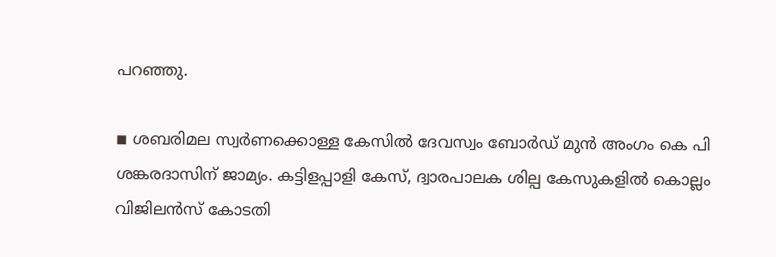പറഞ്ഞു.

◾ ശബരിമല സ്വര്‍ണക്കൊള്ള കേസില്‍ ദേവസ്വം ബോര്‍ഡ് മുന്‍ അംഗം കെ പി ശങ്കരദാസിന് ജാമ്യം. കട്ടിളപ്പാളി കേസ്, ദ്വാരപാലക ശില്പ കേസുകളില്‍ കൊല്ലം വിജിലന്‍സ് കോടതി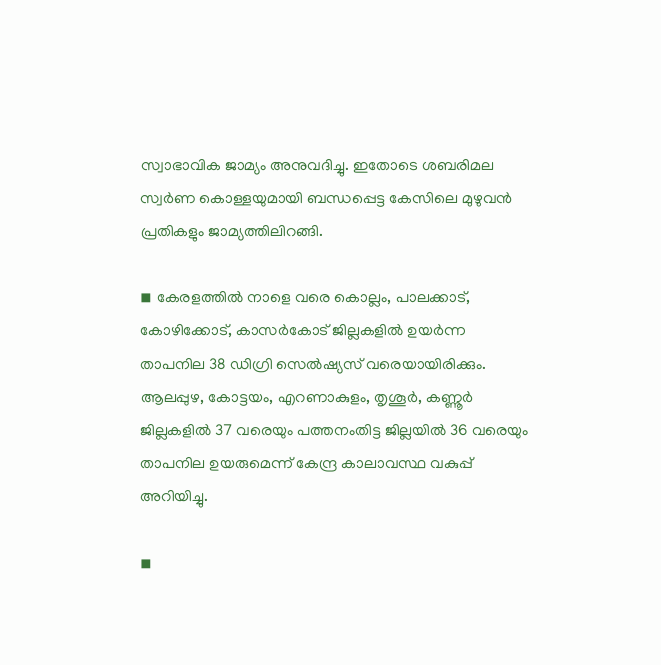സ്വാഭാവിക ജാമ്യം അനുവദിച്ചു. ഇതോടെ ശബരിമല സ്വര്‍ണ കൊള്ളയുമായി ബന്ധപ്പെട്ട കേസിലെ മുഴുവന്‍ പ്രതികളും ജാമ്യത്തിലിറങ്ങി.

◾ കേരളത്തില്‍ നാളെ വരെ കൊല്ലം, പാലക്കാട്, കോഴിക്കോട്, കാസര്‍കോട് ജില്ലകളില്‍ ഉയര്‍ന്ന താപനില 38 ഡിഗ്രി സെല്‍ഷ്യസ് വരെയായിരിക്കും. ആലപ്പുഴ, കോട്ടയം, എറണാകുളം, തൃശൂര്‍, കണ്ണൂര്‍ ജില്ലകളില്‍ 37 വരെയും പത്തനംതിട്ട ജില്ലയില്‍ 36 വരെയും താപനില ഉയരുമെന്ന് കേന്ദ്ര കാലാവസ്ഥ വകുപ്പ് അറിയിച്ചു.

◾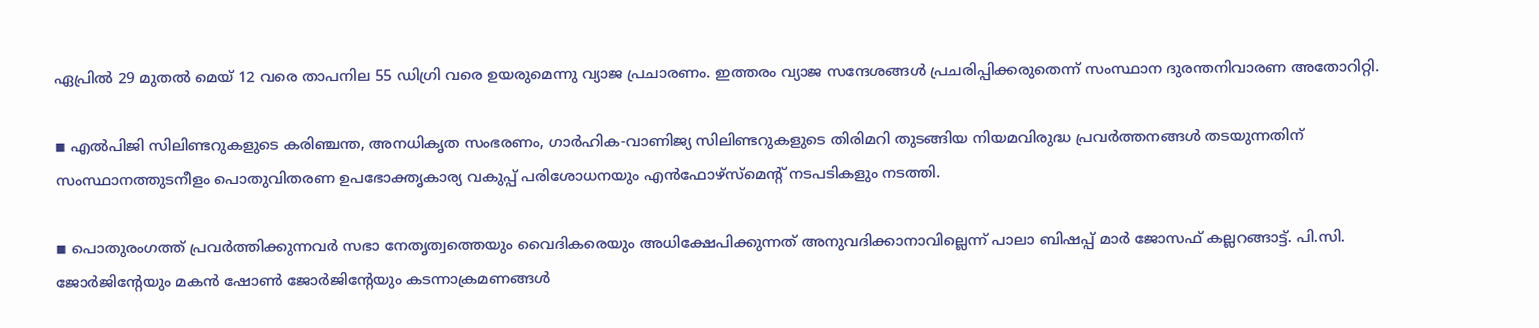ഏപ്രില്‍ 29 മുതല്‍ മെയ് 12 വരെ താപനില 55 ഡിഗ്രി വരെ ഉയരുമെന്നു വ്യാജ പ്രചാരണം. ഇത്തരം വ്യാജ സന്ദേശങ്ങള്‍ പ്രചരിപ്പിക്കരുതെന്ന് സംസ്ഥാന ദുരന്തനിവാരണ അതോറിറ്റി.

◾ എല്‍പിജി സിലിണ്ടറുകളുടെ കരിഞ്ചന്ത, അനധികൃത സംഭരണം, ഗാര്‍ഹിക-വാണിജ്യ സിലിണ്ടറുകളുടെ തിരിമറി തുടങ്ങിയ നിയമവിരുദ്ധ പ്രവര്‍ത്തനങ്ങള്‍ തടയുന്നതിന് സംസ്ഥാനത്തുടനീളം പൊതുവിതരണ ഉപഭോക്തൃകാര്യ വകുപ്പ് പരിശോധനയും എന്‍ഫോഴ്‌സ്‌മെന്റ് നടപടികളും നടത്തി.

◾ പൊതുരംഗത്ത് പ്രവര്‍ത്തിക്കുന്നവര്‍ സഭാ നേതൃത്വത്തെയും വൈദികരെയും അധിക്ഷേപിക്കുന്നത് അനുവദിക്കാനാവില്ലെന്ന് പാലാ ബിഷപ്പ് മാര്‍ ജോസഫ് കല്ലറങ്ങാട്ട്. പി.സി. ജോര്‍ജിന്റേയും മകന്‍ ഷോണ്‍ ജോര്‍ജിന്റേയും കടന്നാക്രമണങ്ങള്‍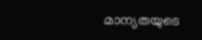മാന്യതയുടെ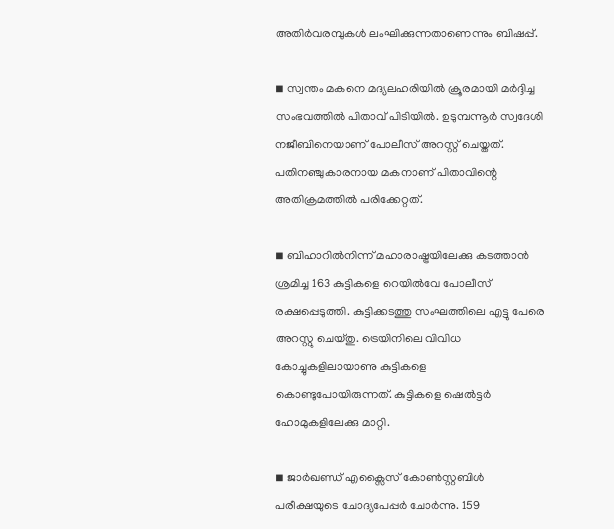അതിര്‍വരമ്പുകള്‍ ലംഘിക്കുന്നതാണെന്നും ബിഷപ്പ്.

◾ സ്വന്തം മകനെ മദ്യലഹരിയില്‍ ക്രൂരമായി മര്‍ദ്ദിച്ച സംഭവത്തില്‍ പിതാവ് പിടിയില്‍. ഉടുമ്പന്നൂര്‍ സ്വദേശി നജീബിനെയാണ് പോലീസ് അറസ്റ്റ് ചെയ്തത്. പതിനഞ്ചുകാരനായ മകനാണ് പിതാവിന്റെ അതിക്രമത്തില്‍ പരിക്കേറ്റത്.

◾ ബിഹാറില്‍നിന്ന് മഹാരാഷ്ട്രയിലേക്കു കടത്താന്‍ ശ്രമിച്ച 163 കുട്ടികളെ റെയില്‍വേ പോലീസ് രക്ഷപ്പെടുത്തി. കുട്ടിക്കടത്തു സംഘത്തിലെ എട്ടു പേരെ അറസ്റ്റു ചെയ്തു. ട്രെയിനിലെ വിവിധ കോച്ചുകളിലായാണു കുട്ടികളെ കൊണ്ടുപോയിരുന്നത്. കുട്ടികളെ ഷെല്‍ട്ടര്‍ ഹോമുകളിലേക്കു മാറ്റി.

◾ ജാര്‍ഖണ്ഡ് എക്സൈസ് കോണ്‍സ്റ്റബിള്‍ പരീക്ഷയുടെ ചോദ്യപേപ്പര്‍ ചോര്‍ന്നു. 159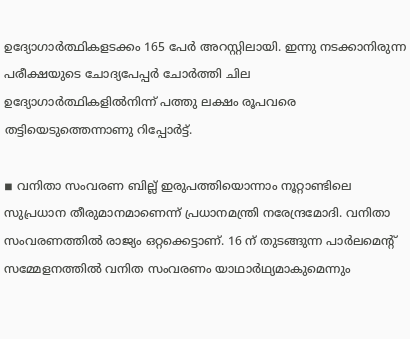ഉദ്യോഗാര്‍ത്ഥികളടക്കം 165 പേര്‍ അറസ്റ്റിലായി. ഇന്നു നടക്കാനിരുന്ന പരീക്ഷയുടെ ചോദ്യപേപ്പര്‍ ചോര്‍ത്തി ചില ഉദ്യോഗാര്‍ത്ഥികളില്‍നിന്ന് പത്തു ലക്ഷം രൂപവരെ തട്ടിയെടുത്തെന്നാണു റിപ്പോര്‍ട്ട്.

◾ വനിതാ സംവരണ ബില്ല് ഇരുപത്തിയൊന്നാം നൂറ്റാണ്ടിലെ സുപ്രധാന തീരുമാനമാണെന്ന് പ്രധാനമന്ത്രി നരേന്ദ്രമോദി. വനിതാ സംവരണത്തില്‍ രാജ്യം ഒറ്റക്കെട്ടാണ്. 16 ന് തുടങ്ങുന്ന പാര്‍ലമെന്റ് സമ്മേളനത്തില്‍ വനിത സംവരണം യാഥാര്‍ഥ്യമാകുമെന്നും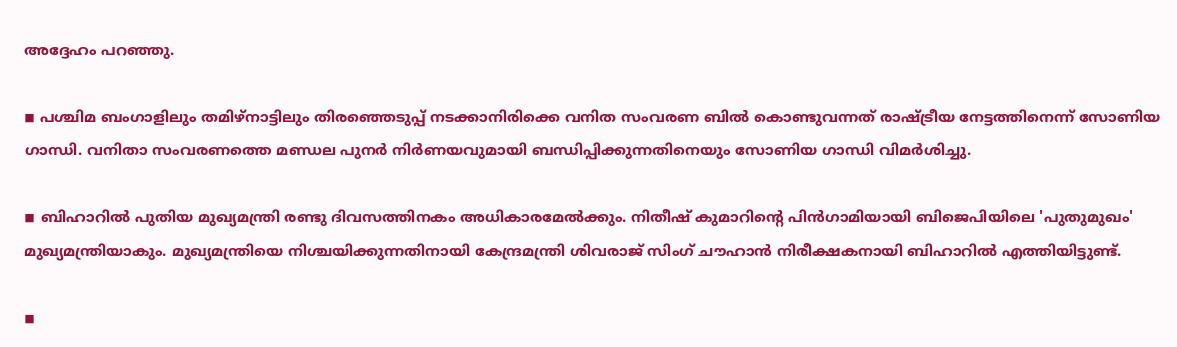അദ്ദേഹം പറഞ്ഞു.

◾ പശ്ചിമ ബംഗാളിലും തമിഴ്നാട്ടിലും തിരഞ്ഞെടുപ്പ് നടക്കാനിരിക്കെ വനിത സംവരണ ബില്‍ കൊണ്ടുവന്നത് രാഷ്ട്രീയ നേട്ടത്തിനെന്ന് സോണിയ ഗാന്ധി. വനിതാ സംവരണത്തെ മണ്ഡല പുനര്‍ നിര്‍ണയവുമായി ബന്ധിപ്പിക്കുന്നതിനെയും സോണിയ ഗാന്ധി വിമര്‍ശിച്ചു.

◾ ബിഹാറില്‍ പുതിയ മുഖ്യമന്ത്രി രണ്ടു ദിവസത്തിനകം അധികാരമേല്‍ക്കും. നിതീഷ് കുമാറിന്റെ പിന്‍ഗാമിയായി ബിജെപിയിലെ 'പുതുമുഖം' മുഖ്യമന്ത്രിയാകും. മുഖ്യമന്ത്രിയെ നിശ്ചയിക്കുന്നതിനായി കേന്ദ്രമന്ത്രി ശിവരാജ് സിംഗ് ചൗഹാന്‍ നിരീക്ഷകനായി ബിഹാറില്‍ എത്തിയിട്ടുണ്ട്.

◾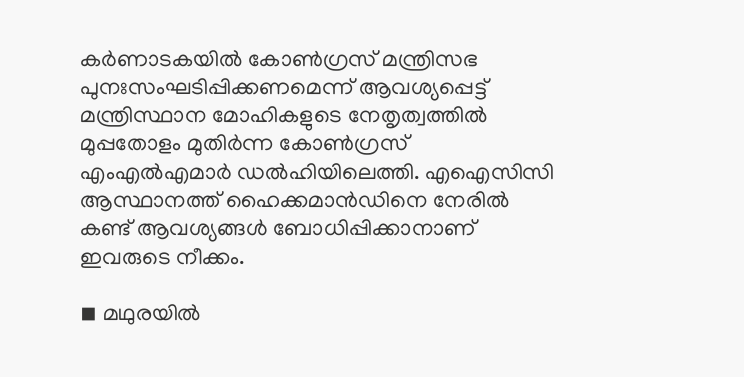കര്‍ണാടകയില്‍ കോണ്‍ഗ്രസ് മന്ത്രിസഭ പുനഃസംഘടിപ്പിക്കണമെന്ന് ആവശ്യപ്പെട്ട് മന്ത്രിസ്ഥാന മോഹികളുടെ നേതൃത്വത്തില്‍ മുപ്പതോളം മുതിര്‍ന്ന കോണ്‍ഗ്രസ് എംഎല്‍എമാര്‍ ഡല്‍ഹിയിലെത്തി. എഐസിസി ആസ്ഥാനത്ത് ഹൈക്കമാന്‍ഡിനെ നേരില്‍ കണ്ട് ആവശ്യങ്ങള്‍ ബോധിപ്പിക്കാനാണ് ഇവരുടെ നീക്കം.

◾ മഥുരയില്‍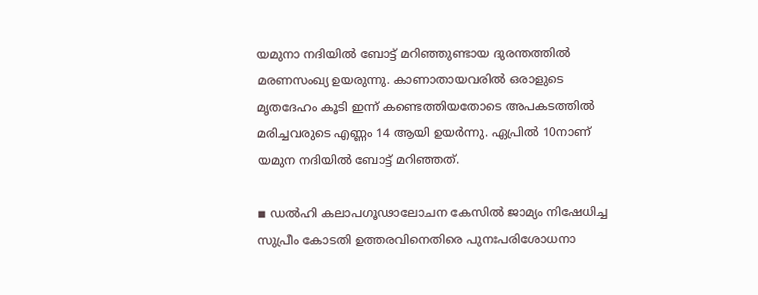യമുനാ നദിയില്‍ ബോട്ട് മറിഞ്ഞുണ്ടായ ദുരന്തത്തില്‍ മരണസംഖ്യ ഉയരുന്നു. കാണാതായവരില്‍ ഒരാളുടെ മൃതദേഹം കൂടി ഇന്ന് കണ്ടെത്തിയതോടെ അപകടത്തില്‍ മരിച്ചവരുടെ എണ്ണം 14 ആയി ഉയര്‍ന്നു. ഏപ്രില്‍ 10നാണ് യമുന നദിയില്‍ ബോട്ട് മറിഞ്ഞത്.

◾ ഡല്‍ഹി കലാപഗൂഢാലോചന കേസില്‍ ജാമ്യം നിഷേധിച്ച സുപ്രീം കോടതി ഉത്തരവിനെതിരെ പുനഃപരിശോധനാ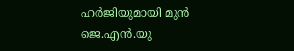ഹര്‍ജിയുമായി മുന്‍ ജെ.എന്‍.യു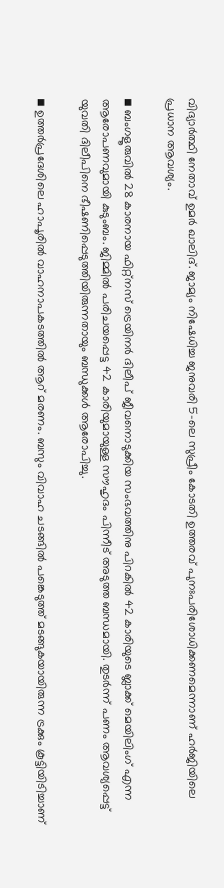വിദ്യാര്‍ത്ഥി നേതാവ് ഉമര്‍ ഖാലിദ്. ജാമ്യം നിഷേധിച്ച ജനുവരി 5-ലെ സുപ്രീം കോടതി ഉത്തരവ് പുനഃപരിശോധിക്കണമെന്നാണ് ഹര്‍ജിയിലെ പ്രധാന ആവശ്യം.

◾ ബംഗളൂരുവില്‍ 28 കാരനായ ഫിറ്റ്നസ് ട്രെയിനര്‍ ദിലീപ് ജീവനൊടുക്കിയ സംഭവത്തിനു പിറകില്‍ 42 കാരിയുടെ ബ്ലാക്ക് മെയിലിംഗ് എന്ന ആരോപണവുമായി കുടുംബം. ജിമ്മില്‍ പരിചയപ്പെട്ട 42 കാരിയുമായുള്ള സൗഹൃദം പിന്നീട് അടുത്ത ബന്ധമായി. തുടര്‍ന്ന് പണം ആവശ്യപ്പെട്ട് യുവതി ദിലീപിനെ ഭീഷണിപ്പെടുത്തിയിരുന്നതായും ബന്ധുക്കള്‍ ആരോപിച്ചു.

◾ ഉത്തര്‍പ്രദേശിലെ ഹാപൂരില്‍ വാഹനാപകടത്തില്‍ ആറ് മരണം. ബസും വിവാഹ ചടങ്ങില്‍ പങ്കെടുത്ത് മടങ്ങുകയായിരുന്ന ട്രക്കും കൂട്ടിയിടിച്ചാണ്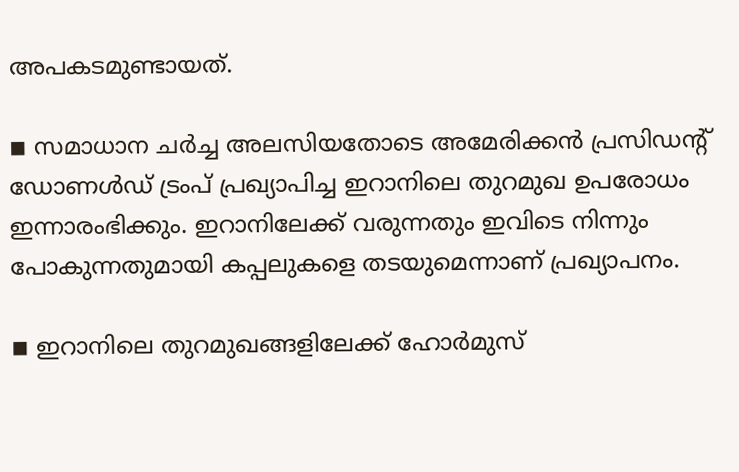അപകടമുണ്ടായത്.

◾ സമാധാന ചര്‍ച്ച അലസിയതോടെ അമേരിക്കന്‍ പ്രസിഡന്റ് ഡോണള്‍ഡ് ട്രംപ് പ്രഖ്യാപിച്ച ഇറാനിലെ തുറമുഖ ഉപരോധം ഇന്നാരംഭിക്കും. ഇറാനിലേക്ക് വരുന്നതും ഇവിടെ നിന്നും പോകുന്നതുമായി കപ്പലുകളെ തടയുമെന്നാണ് പ്രഖ്യാപനം.

◾ ഇറാനിലെ തുറമുഖങ്ങളിലേക്ക് ഹോര്‍മുസ്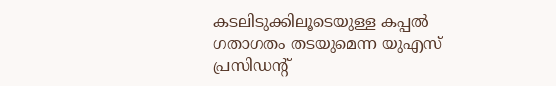കടലിടുക്കിലൂടെയുള്ള കപ്പല്‍ ഗതാഗതം തടയുമെന്ന യുഎസ് പ്രസിഡന്റ്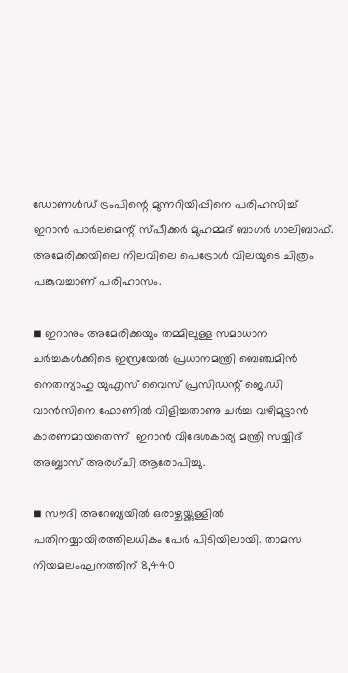ഡോണള്‍ഡ് ട്രംപിന്റെ മുന്നറിയിപ്പിനെ പരിഹസിച്ച് ഇറാന്‍ പാര്‍ലമെന്റ് സ്പീക്കര്‍ മുഹമ്മദ് ബാഗര്‍ ഗാലിബാഫ്. അമേരിക്കയിലെ നിലവിലെ പെട്രോള്‍ വിലയുടെ ചിത്രം പങ്കുവച്ചാണ് പരിഹാസം.

◾ ഇറാനും അമേരിക്കയും തമ്മിലുള്ള സമാധാന ചര്‍ച്ചകള്‍ക്കിടെ ഇസ്രയേല്‍ പ്രധാനമന്ത്രി ബെഞ്ചമിന്‍ നെതന്യാഹു യുഎസ് വൈസ് പ്രസിഡന്റ് ജെ.ഡി വാന്‍സിനെ ഫോണില്‍ വിളിച്ചതാണു ചര്‍ച്ച വഴിമുട്ടാന്‍ കാരണമായതെന്ന്  ഇറാന്‍ വിദേശകാര്യ മന്ത്രി സയ്യിദ് അബ്ബാസ് അരഗ്ചി ആരോപിച്ചു.

◾ സൗദി അറേബ്യയില്‍ ഒരാഴ്ചയ്ക്കുള്ളില്‍ പതിനയ്യായിരത്തിലധികം പേര്‍ പിടിയിലായി. താമസ നിയമലംഘനത്തിന് 8,440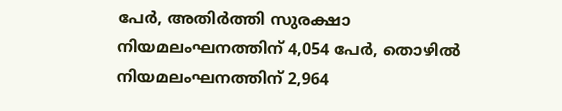പേര്‍, അതിര്‍ത്തി സുരക്ഷാ നിയമലംഘനത്തിന് 4,054 പേര്‍, തൊഴില്‍ നിയമലംഘനത്തിന് 2,964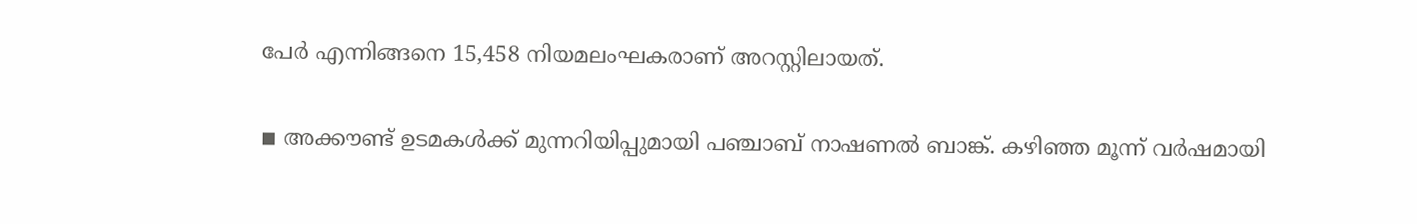പേര്‍ എന്നിങ്ങനെ 15,458 നിയമലംഘകരാണ് അറസ്റ്റിലായത്.

◾ അക്കൗണ്ട് ഉടമകള്‍ക്ക് മുന്നറിയിപ്പുമായി പഞ്ചാബ് നാഷണല്‍ ബാങ്ക്. കഴിഞ്ഞ മൂന്ന് വര്‍ഷമായി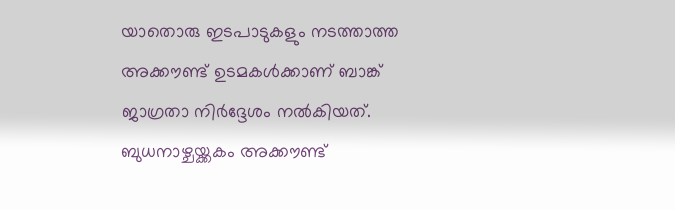യാതൊരു ഇടപാടുകളും നടത്താത്ത അക്കൗണ്ട് ഉടമകള്‍ക്കാണ് ബാങ്ക് ജാഗ്രതാ നിര്‍ദ്ദേശം നല്‍കിയത്. ബുധനാഴ്ചയ്ക്കകം അക്കൗണ്ട്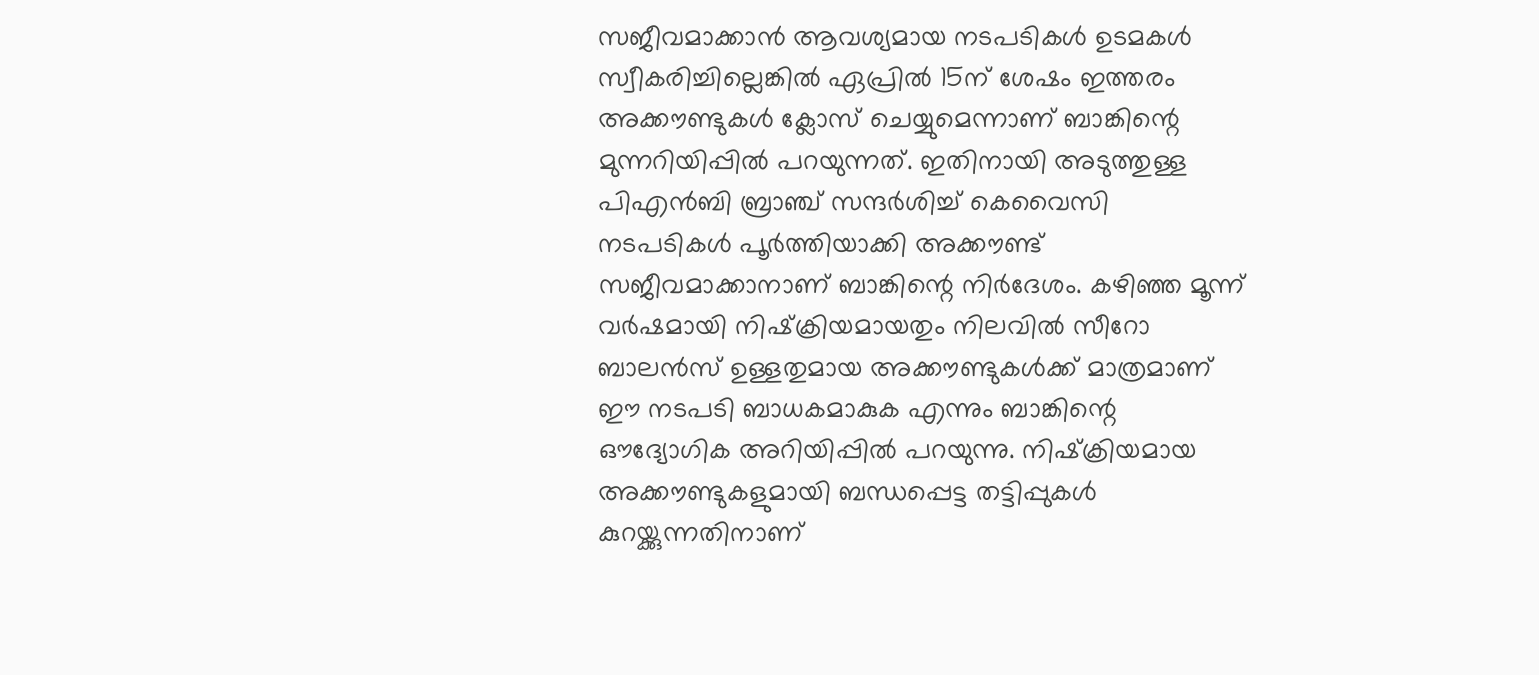സജീവമാക്കാന്‍ ആവശ്യമായ നടപടികള്‍ ഉടമകള്‍ സ്വീകരിച്ചില്ലെങ്കില്‍ ഏപ്രില്‍ 15ന് ശേഷം ഇത്തരം അക്കൗണ്ടുകള്‍ ക്ലോസ് ചെയ്യുമെന്നാണ് ബാങ്കിന്റെ മുന്നറിയിപ്പില്‍ പറയുന്നത്. ഇതിനായി അടുത്തുള്ള പിഎന്‍ബി ബ്രാഞ്ച് സന്ദര്‍ശിച്ച് കെവൈസി നടപടികള്‍ പൂര്‍ത്തിയാക്കി അക്കൗണ്ട് സജീവമാക്കാനാണ് ബാങ്കിന്റെ നിര്‍ദേശം. കഴിഞ്ഞ മൂന്ന് വര്‍ഷമായി നിഷ്‌ക്രിയമായതും നിലവില്‍ സീറോ ബാലന്‍സ് ഉള്ളതുമായ അക്കൗണ്ടുകള്‍ക്ക് മാത്രമാണ് ഈ നടപടി ബാധകമാകുക എന്നും ബാങ്കിന്റെ ഔദ്യോഗിക അറിയിപ്പില്‍ പറയുന്നു. നിഷ്‌ക്രിയമായ അക്കൗണ്ടുകളുമായി ബന്ധപ്പെട്ട തട്ടിപ്പുകള്‍ കുറയ്ക്കുന്നതിനാണ്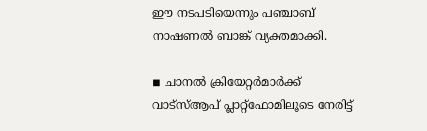ഈ നടപടിയെന്നും പഞ്ചാബ് നാഷണല്‍ ബാങ്ക് വ്യക്തമാക്കി.

◾ ചാനല്‍ ക്രിയേറ്റര്‍മാര്‍ക്ക് വാട്‌സ്ആപ് പ്ലാറ്റ്‌ഫോമിലൂടെ നേരിട്ട്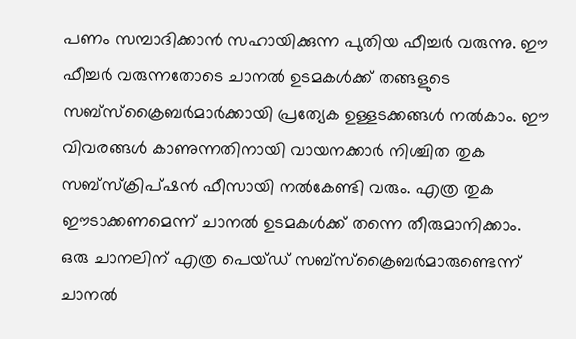പണം സമ്പാദിക്കാന്‍ സഹായിക്കുന്ന പുതിയ ഫീച്ചര്‍ വരുന്നു. ഈ ഫീച്ചര്‍ വരുന്നതോടെ ചാനല്‍ ഉടമകള്‍ക്ക് തങ്ങളുടെ സബ്‌സ്‌ക്രൈബര്‍മാര്‍ക്കായി പ്രത്യേക ഉള്ളടക്കങ്ങള്‍ നല്‍കാം. ഈ വിവരങ്ങള്‍ കാണുന്നതിനായി വായനക്കാര്‍ നിശ്ചിത തുക സബ്‌സ്‌ക്രിപ്ഷന്‍ ഫീസായി നല്‍കേണ്ടി വരും. എത്ര തുക ഈടാക്കണമെന്ന് ചാനല്‍ ഉടമകള്‍ക്ക് തന്നെ തീരുമാനിക്കാം. ഒരു ചാനലിന് എത്ര പെയ്ഡ് സബ്‌സ്‌ക്രൈബര്‍മാരുണ്ടെന്ന് ചാനല്‍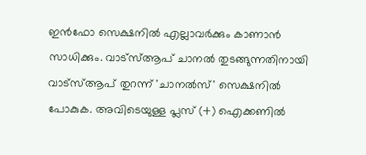ഇന്‍ഫോ സെക്ഷനില്‍ എല്ലാവര്‍ക്കും കാണാന്‍ സാധിക്കും. വാട്‌സ്ആപ് ചാനല്‍ തുടങ്ങുന്നതിനായി വാട്‌സ്ആപ് തുറന്ന് 'ചാനല്‍സ്' സെക്ഷനില്‍ പോകുക. അവിടെയുള്ള പ്ലസ് (+) ഐക്കണില്‍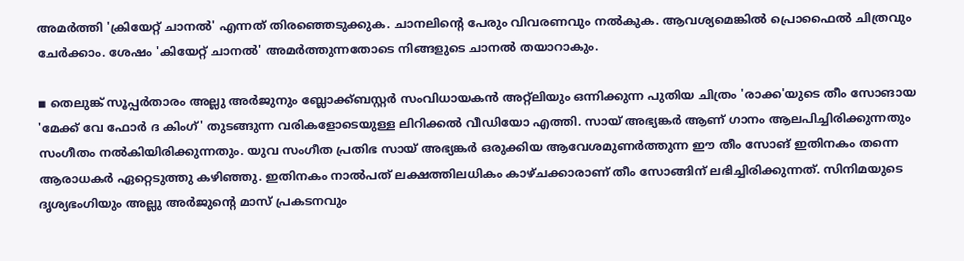അമര്‍ത്തി 'ക്രിയേറ്റ് ചാനല്‍' എന്നത് തിരഞ്ഞെടുക്കുക. ചാനലിന്റെ പേരും വിവരണവും നല്‍കുക. ആവശ്യമെങ്കില്‍ പ്രൊഫൈല്‍ ചിത്രവും ചേര്‍ക്കാം. ശേഷം 'കിയേറ്റ് ചാനല്‍' അമര്‍ത്തുന്നതോടെ നിങ്ങളുടെ ചാനല്‍ തയാറാകും.

◾ തെലുങ്ക് സൂപ്പര്‍താരം അല്ലു അര്‍ജുനും ബ്ലോക്ക്ബസ്റ്റര്‍ സംവിധായകന്‍ അറ്റ്‌ലിയും ഒന്നിക്കുന്ന പുതിയ ചിത്രം 'രാക്ക'യുടെ തീം സോങായ 'മേക്ക് വേ ഫോര്‍ ദ കിംഗ്' തുടങ്ങുന്ന വരികളോടെയുള്ള ലിറിക്കല്‍ വീഡിയോ എത്തി. സായ് അഭ്യങ്കര്‍ ആണ് ഗാനം ആലപിച്ചിരിക്കുന്നതും സംഗീതം നല്‍കിയിരിക്കുന്നതും. യുവ സംഗീത പ്രതിഭ സായ് അഭ്യങ്കര്‍ ഒരുക്കിയ ആവേശമുണര്‍ത്തുന്ന ഈ തീം സോങ് ഇതിനകം തന്നെ ആരാധകര്‍ ഏറ്റെടുത്തു കഴിഞ്ഞു. ഇതിനകം നാല്‍പത് ലക്ഷത്തിലധികം കാഴ്ചക്കാരാണ് തീം സോങ്ങിന് ലഭിച്ചിരിക്കുന്നത്. സിനിമയുടെ ദൃശ്യഭംഗിയും അല്ലു അര്‍ജുന്റെ മാസ് പ്രകടനവും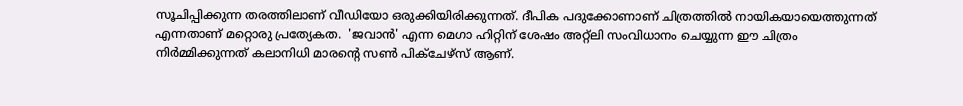സൂചിപ്പിക്കുന്ന തരത്തിലാണ് വീഡിയോ ഒരുക്കിയിരിക്കുന്നത്. ദീപിക പദുക്കോണാണ് ചിത്രത്തില്‍ നായികയായെത്തുന്നത് എന്നതാണ് മറ്റൊരു പ്രത്യേകത.  'ജവാന്‍' എന്ന മെഗാ ഹിറ്റിന് ശേഷം അറ്റ്‌ലി സംവിധാനം ചെയ്യുന്ന ഈ ചിത്രം നിര്‍മ്മിക്കുന്നത് കലാനിധി മാരന്റെ സണ്‍ പിക്ചേഴ്സ് ആണ്.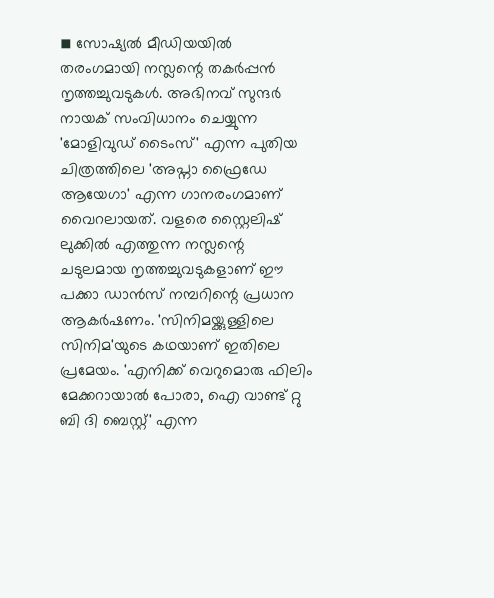◾ സോഷ്യല്‍ മീഡിയയില്‍ തരംഗമായി നസ്ലന്റെ തകര്‍പ്പന്‍ നൃത്തച്ചുവടുകള്‍. അഭിനവ് സുന്ദര്‍ നായക് സംവിധാനം ചെയ്യുന്ന 'മോളിവുഡ് ടൈംസ്' എന്ന പുതിയ ചിത്രത്തിലെ 'അപ്നാ ഫ്രൈഡേ ആയേഗാ' എന്ന ഗാനരംഗമാണ് വൈറലായത്. വളരെ സ്റ്റൈലിഷ് ലുക്കില്‍ എത്തുന്ന നസ്ലന്റെ ചടുലമായ നൃത്തച്ചുവടുകളാണ് ഈ പക്കാ ഡാന്‍സ് നമ്പറിന്റെ പ്രധാന ആകര്‍ഷണം. 'സിനിമയ്ക്കുള്ളിലെ സിനിമ'യുടെ കഥയാണ് ഇതിലെ പ്രമേയം. 'എനിക്ക് വെറുമൊരു ഫിലിം മേക്കറായാല്‍ പോരാ, ഐ വാണ്ട് റ്റു ബി ദി ബെസ്റ്റ്' എന്ന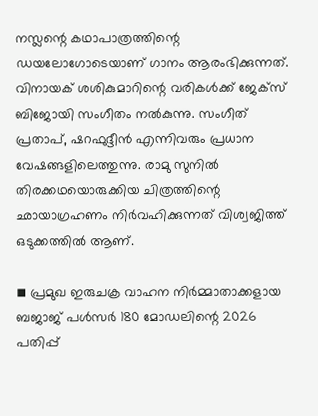നസ്ലന്റെ കഥാപാത്രത്തിന്റെ ഡയലോഗോടെയാണ് ഗാനം ആരംഭിക്കുന്നത്. വിനായക് ശശികുമാറിന്റെ വരികള്‍ക്ക് ജേക്സ് ബിജോയി സംഗീതം നല്‍കുന്നു. സംഗീത് പ്രതാപ്, ഷറഫുദ്ദീന്‍ എന്നിവരും പ്രധാന വേഷങ്ങളിലെത്തുന്നു. രാമു സുനില്‍ തിരക്കഥയൊരുക്കിയ ചിത്രത്തിന്റെ ഛായാഗ്രഹണം നിര്‍വഹിക്കുന്നത് വിശ്വജിത്ത് ഒടുക്കത്തില്‍ ആണ്.

◾ പ്രമുഖ ഇരുചക്ര വാഹന നിര്‍മ്മാതാക്കളായ ബജാജ് പള്‍സര്‍ 180 മോഡലിന്റെ 2026 പതിപ്പ്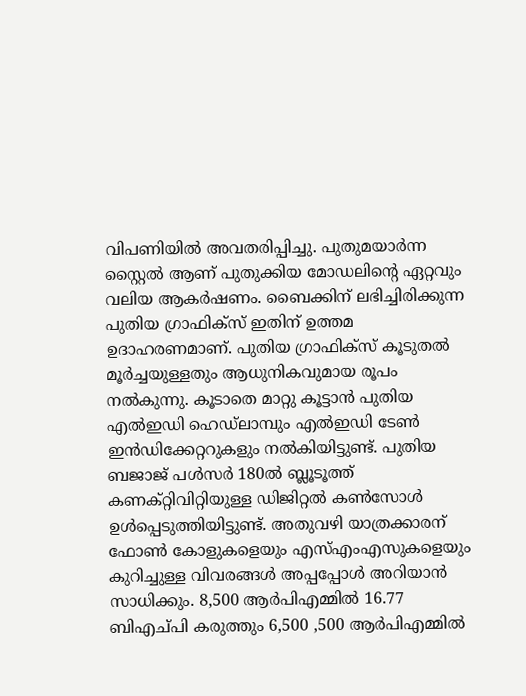വിപണിയില്‍ അവതരിപ്പിച്ചു. പുതുമയാര്‍ന്ന സ്റ്റൈല്‍ ആണ് പുതുക്കിയ മോഡലിന്റെ ഏറ്റവും വലിയ ആകര്‍ഷണം. ബൈക്കിന് ലഭിച്ചിരിക്കുന്ന പുതിയ ഗ്രാഫിക്‌സ് ഇതിന് ഉത്തമ ഉദാഹരണമാണ്. പുതിയ ഗ്രാഫിക്‌സ് കൂടുതല്‍ മൂര്‍ച്ചയുള്ളതും ആധുനികവുമായ രൂപം നല്‍കുന്നു. കൂടാതെ മാറ്റു കൂട്ടാന്‍ പുതിയ എല്‍ഇഡി ഹെഡ്ലാമ്പും എല്‍ഇഡി ടേണ്‍ ഇന്‍ഡിക്കേറ്ററുകളും നല്‍കിയിട്ടുണ്ട്. പുതിയ ബജാജ് പള്‍സര്‍ 180ല്‍ ബ്ലൂടൂത്ത് കണക്റ്റിവിറ്റിയുള്ള ഡിജിറ്റല്‍ കണ്‍സോള്‍ ഉള്‍പ്പെടുത്തിയിട്ടുണ്ട്. അതുവഴി യാത്രക്കാരന് ഫോണ്‍ കോളുകളെയും എസ്എംഎസുകളെയും കുറിച്ചുള്ള വിവരങ്ങള്‍ അപ്പപ്പോള്‍ അറിയാന്‍ സാധിക്കും. 8,500 ആര്‍പിഎമ്മില്‍ 16.77 ബിഎച്പി കരുത്തും 6,500 ,500 ആര്‍പിഎമ്മില്‍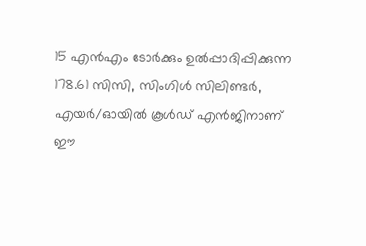15 എന്‍എം ടോര്‍ക്കും ഉല്‍പ്പാദിപ്പിക്കുന്ന 178.61 സിസി, സിംഗിള്‍ സിലിണ്ടര്‍, എയര്‍/ഓയില്‍ കൂള്‍ഡ് എന്‍ജിനാണ് ഈ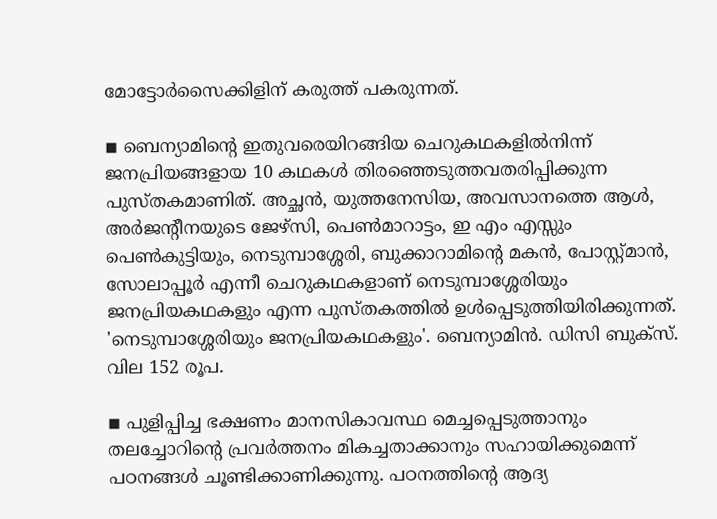മോട്ടോര്‍സൈക്കിളിന് കരുത്ത് പകരുന്നത്.

◾ ബെന്യാമിന്റെ ഇതുവരെയിറങ്ങിയ ചെറുകഥകളില്‍നിന്ന് ജനപ്രിയങ്ങളായ 10 കഥകള്‍ തിരഞ്ഞെടുത്തവതരിപ്പിക്കുന്ന പുസ്തകമാണിത്. അച്ഛന്‍, യുത്തനേസിയ, അവസാനത്തെ ആള്‍, അര്‍ജന്റീനയുടെ ജേഴ്സി, പെണ്‍മാറാട്ടം, ഇ എം എസ്സും പെണ്‍കുട്ടിയും, നെടുമ്പാശ്ശേരി, ബുക്കാറാമിന്റെ മകന്‍, പോസ്റ്റ്മാന്‍, സോലാപ്പൂര്‍ എന്നീ ചെറുകഥകളാണ് നെടുമ്പാശ്ശേരിയും ജനപ്രിയകഥകളും എന്ന പുസ്തകത്തില്‍ ഉള്‍പ്പെടുത്തിയിരിക്കുന്നത്. 'നെടുമ്പാശ്ശേരിയും ജനപ്രിയകഥകളും'. ബെന്യാമിന്‍. ഡിസി ബുക്സ്. വില 152 രൂപ.

◾ പുളിപ്പിച്ച ഭക്ഷണം മാനസികാവസ്ഥ മെച്ചപ്പെടുത്താനും തലച്ചോറിന്റെ പ്രവര്‍ത്തനം മികച്ചതാക്കാനും സഹായിക്കുമെന്ന് പഠനങ്ങള്‍ ചൂണ്ടിക്കാണിക്കുന്നു. പഠനത്തിന്റെ ആദ്യ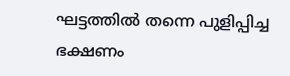ഘട്ടത്തില്‍ തന്നെ പുളിപ്പിച്ച ഭക്ഷണം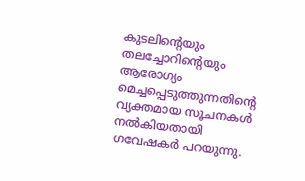കുടലിന്റെയും തലച്ചോറിന്റെയും ആരോഗ്യം മെച്ചപ്പെടുത്തുന്നതിന്റെ വ്യക്തമായ സൂചനകള്‍ നല്‍കിയതായി ഗവേഷകര്‍ പറയുന്നു.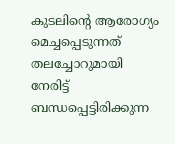കുടലിന്റെ ആരോഗ്യം മെച്ചപ്പെടുന്നത് തലച്ചോറുമായി നേരിട്ട് ബന്ധപ്പെട്ടിരിക്കുന്ന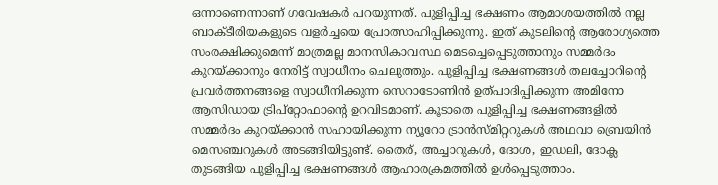ഒന്നാണെന്നാണ് ഗവേഷകര്‍ പറയുന്നത്. പുളിപ്പിച്ച ഭക്ഷണം ആമാശയത്തില്‍ നല്ല ബാക്ടീരിയകളുടെ വളര്‍ച്ചയെ പ്രോത്സാഹിപ്പിക്കുന്നു. ഇത് കുടലിന്റെ ആരോഗ്യത്തെ സംരക്ഷിക്കുമെന്ന് മാത്രമല്ല മാനസികാവസ്ഥ മെടച്ചെപ്പെടുത്താനും സമ്മര്‍ദം കുറയ്ക്കാനും നേരിട്ട് സ്വാധീനം ചെലുത്തും. പുളിപ്പിച്ച ഭക്ഷണങ്ങള്‍ തലച്ചോറിന്റെ പ്രവര്‍ത്തനങ്ങളെ സ്വാധീനിക്കുന്ന സെറാടോണിന്‍ ഉത്പാദിപ്പിക്കുന്ന അമിനോ ആസിഡായ ട്രിപ്‌റ്റോഫാന്റെ ഉറവിടമാണ്. കൂടാതെ പുളിപ്പിച്ച ഭക്ഷണങ്ങളില്‍ സമ്മര്‍ദം കുറയ്ക്കാന്‍ സഹായിക്കുന്ന ന്യൂറോ ട്രാന്‍സ്മിറ്ററുകള്‍ അഥവാ ബ്രെയിന്‍ മെസഞ്ചറുകള്‍ അടങ്ങിയിട്ടുണ്ട്. തൈര്, അച്ചാറുകള്‍, ദോശ, ഇഡലി, ദോക്ല തുടങ്ങിയ പുളിപ്പിച്ച ഭക്ഷണങ്ങള്‍ ആഹാരക്രമത്തില്‍ ഉള്‍പ്പെടുത്താം.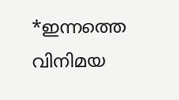*ഇന്നത്തെ വിനിമയ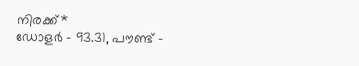നിരക്ക്*
ഡോളര്‍ - 93.31, പൗണ്ട് -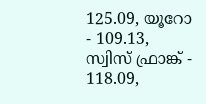125.09, യൂറോ - 109.13, സ്വിസ് ഫ്രാങ്ക് - 118.09,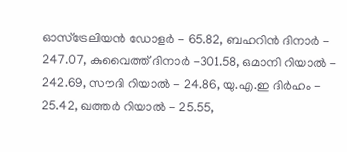ഓസ്‌ട്രേലിയന്‍ ഡോളര്‍ - 65.82, ബഹറിന്‍ ദിനാര്‍ - 247.07, കുവൈത്ത് ദിനാര്‍ -301.58, ഒമാനി റിയാല്‍ - 242.69, സൗദി റിയാല്‍ - 24.86, യു.എ.ഇ ദിര്‍ഹം - 25.42, ഖത്തര്‍ റിയാല്‍ - 25.55,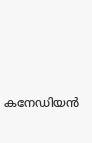കനേഡിയന്‍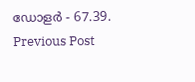ഡോളര്‍ - 67.39.
Previous Post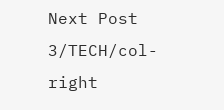Next Post
3/TECH/col-right